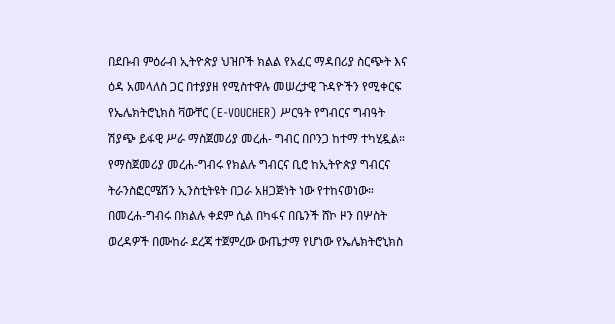በደቡብ ምዕራብ ኢትዮጵያ ህዝቦች ክልል የአፈር ማዳበሪያ ስርጭት እና ዕዳ አመላለስ ጋር በተያያዘ የሚስተዋሉ መሠረታዊ ጉዳዮችን የሚቀርፍ የኤሌክትሮኒክስ ቫውቸር (E-VOUCHER) ሥርዓት የግብርና ግብዓት ሽያጭ ይፋዊ ሥራ ማስጀመሪያ መረሐ- ግብር በቦንጋ ከተማ ተካሂዷል።
የማስጀመሪያ መረሐ-ግብሩ የክልሉ ግብርና ቢሮ ከኢትዮጵያ ግብርና ትራንስፎርሜሽን ኢንስቲትዩት በጋራ አዘጋጅነት ነው የተከናወነው።
በመረሐ-ግብሩ በክልሉ ቀደም ሲል በካፋና በቤንች ሸኮ ዞን በሦስት ወረዳዎች በሙከራ ደረጃ ተጀምረው ውጤታማ የሆነው የኤሌክትሮኒክስ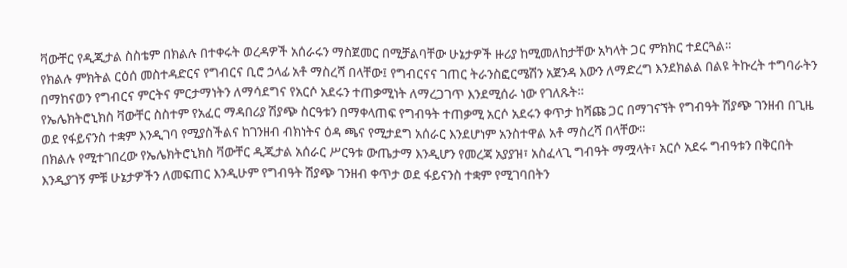ቫውቸር የዲጂታል ስስቴም በክልሉ በተቀሩት ወረዳዎች አሰራሩን ማስጀመር በሚቻልባቸው ሁኔታዎች ዙሪያ ከሚመለከታቸው አካላት ጋር ምክክር ተደርጓል።
የክልሉ ምክትል ርዕሰ መስተዳድርና የግብርና ቢሮ ኃላፊ አቶ ማስረሻ በላቸው፤ የግብርናና ገጠር ትራንስፎርሜሽን አጀንዳ እውን ለማድረግ እንደክልል በልዩ ትኩረት ተግባራትን በማከናወን የግብርና ምርትና ምርታማነትን ለማሳደግና የአርሶ አደሩን ተጠቃሚነት ለማረጋገጥ እንደሚሰራ ነው የገለጹት።
የኤሌክትሮኒክስ ቫውቸር ስስተም የአፈር ማዳበሪያ ሽያጭ ስርዓቱን በማቀላጠፍ የግብዓት ተጠቃሚ አርሶ አደሩን ቀጥታ ከሻጩ ጋር በማገናኘት የግብዓት ሽያጭ ገንዘብ በጊዜ ወደ የፋይናንስ ተቋም እንዲገባ የሚያስችልና ከገንዘብ ብክነትና ዕዳ ጫና የሚታደግ አሰራር እንደሆነም አንስተዋል አቶ ማስረሻ በላቸው።
በክልሉ የሚተገበረው የኤሌክትሮኒክስ ቫውቸር ዲጂታል አሰራር ሥርዓቱ ውጤታማ እንዲሆን የመረጃ አያያዝ፣ አስፈላጊ ግብዓት ማሟላት፣ አርሶ አደሩ ግብዓቱን በቅርበት እንዲያገኝ ምቹ ሁኔታዎችን ለመፍጠር እንዲሁም የግብዓት ሽያጭ ገንዘብ ቀጥታ ወደ ፋይናንስ ተቋም የሚገባበትን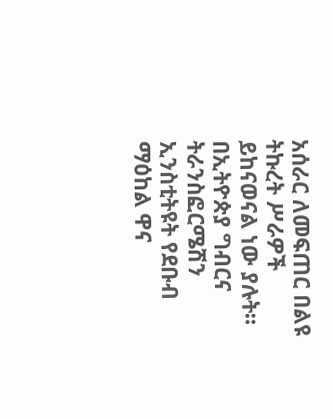አሰራር ለመፍጠር በልዩ ትኩረት ሥራዎች ይከናወናል ነው ያሉት።
በኢትዮጵያ ግብርና ትራንስፎርሜሽን ኢንስቲትዩት የደቡብ ማዕከል ዋና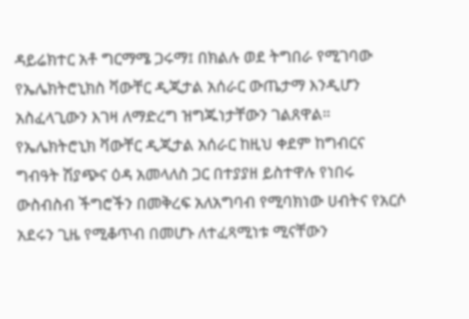ዳይሬክተር አቶ ግርማሜ ጋሩማ፤ በክልሉ ወደ ትግበራ የሚገባው የኤሌክትሮኒክስ ቫውቸር ዲጂታል አሰራር ውጤታማ እንዲሆን አስፈላጊውን እገዛ ለማድረግ ዝግጁነታቸውን ገልጸዋል።
የኤሌክትሮኒክ ቫውቸር ዲጂታል አሰራር ከዚህ ቀደም ከግብርና ግብዓት ሽያጭና ዕዳ አመላለስ ጋር በተያያዘ ይስተዋሉ የነበሩ ውስብስብ ችግሮችን በመቅረፍ አለአግባብ የሚባክነው ሀብትና የአርሶ አደሩን ጊዜ የሚቆጥብ በመሆኑ ለተፈጻሚነቱ ሚናቸውን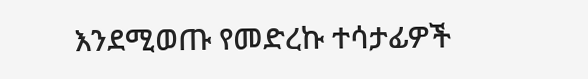እንደሚወጡ የመድረኩ ተሳታፊዎች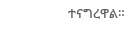ተናግረዋል።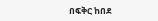በፍቅር ከበደ